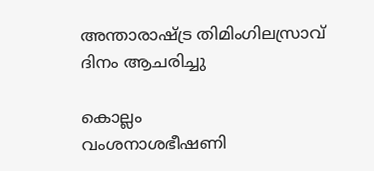അന്താരാഷ്ട്ര തിമിംഗിലസ്രാവ് ദിനം ആചരിച്ചു

കൊല്ലം
വംശനാശഭീഷണി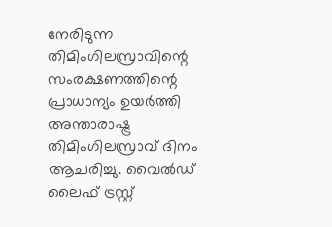നേരിടുന്ന തിമിംഗിലസ്രാവിന്റെ സംരക്ഷണത്തിന്റെ പ്രാധാന്യം ഉയർത്തി അന്താരാഷ്ട്ര തിമിംഗിലസ്രാവ് ദിനം ആചരിച്ചു. വൈൽഡ് ലൈഫ് ട്രസ്റ്റ്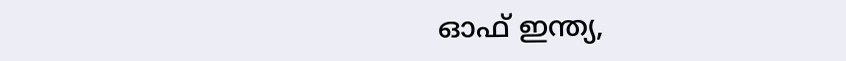ഓഫ് ഇന്ത്യ,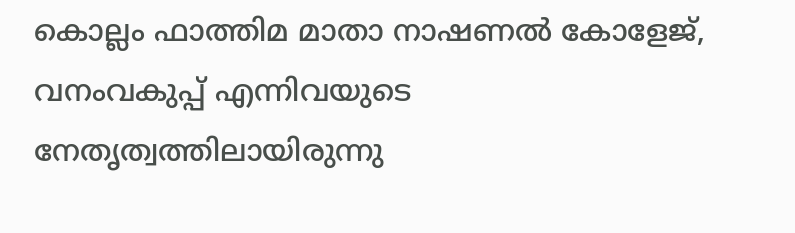കൊല്ലം ഫാത്തിമ മാതാ നാഷണൽ കോളേജ്, വനംവകുപ്പ് എന്നിവയുടെ നേതൃത്വത്തിലായിരുന്നു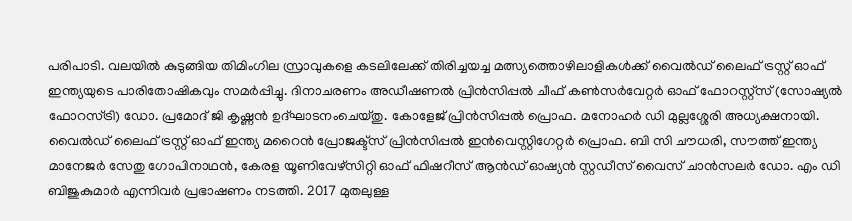പരിപാടി. വലയിൽ കുടുങ്ങിയ തിമിംഗില സ്രാവുകളെ കടലിലേക്ക് തിരിച്ചയച്ച മത്സ്യത്തൊഴിലാളികൾക്ക് വൈൽഡ് ലൈഫ് ട്രസ്റ്റ് ഓഫ് ഇന്ത്യയുടെ പാരിതോഷികവും സമർപ്പിച്ചു. ദിനാചരണം അഡീഷണൽ പ്രിൻസിപ്പൽ ചീഫ് കൺസർവേറ്റർ ഓഫ് ഫോറസ്റ്റ്സ് (സോഷ്യൽ ഫോറസ്ട്രി) ഡോ. പ്രമോദ് ജി കൃഷ്ണൻ ഉദ്ഘാടനംചെയ്തു. കോളേജ് പ്രിൻസിപ്പൽ പ്രൊഫ. മനോഹർ ഡി മുല്ലശ്ശേരി അധ്യക്ഷനായി. വൈൽഡ് ലൈഫ് ട്രസ്റ്റ് ഓഫ് ഇന്ത്യ മറൈൻ പ്രോജക്ട്സ് പ്രിൻസിപ്പൽ ഇൻവെസ്റ്റിഗേറ്റർ പ്രൊഫ. ബി സി ചൗധരി, സൗത്ത് ഇന്ത്യ മാനേജർ സേതു ഗോപിനാഥൻ, കേരള യൂണിവേഴ്സിറ്റി ഓഫ് ഫിഷറീസ് ആൻഡ് ഓഷ്യൻ സ്റ്റഡീസ് വൈസ് ചാൻസലർ ഡോ. എം ഡി ബിജുകുമാർ എന്നിവർ പ്രഭാഷണം നടത്തി. 2017 മുതലുള്ള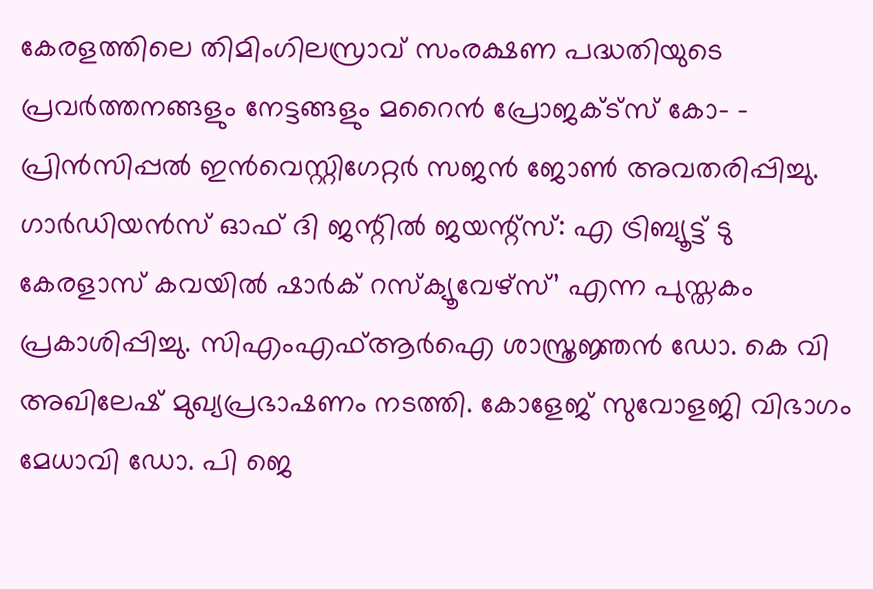കേരളത്തിലെ തിമിംഗിലസ്രാവ് സംരക്ഷണ പദ്ധതിയുടെ പ്രവർത്തനങ്ങളും നേട്ടങ്ങളും മറൈൻ പ്രോജക്ട്സ് കോ– - പ്രിൻസിപ്പൽ ഇൻവെസ്റ്റിഗേറ്റർ സജൻ ജോൺ അവതരിപ്പിച്ചു. ഗാർഡിയൻസ് ഓഫ് ദി ജന്റിൽ ജയന്റ്സ്: എ ട്രിബ്യൂട്ട് ടു കേരളാസ് കവയിൽ ഷാർക് റസ്ക്യൂവേഴ്സ്’ എന്ന പുസ്തകം പ്രകാശിപ്പിച്ചു. സിഎംഎഫ്ആർഐ ശാസ്ത്രജ്ഞൻ ഡോ. കെ വി അഖിലേഷ് മുഖ്യപ്രഭാഷണം നടത്തി. കോളേജ് സുവോളജി വിഭാഗം മേധാവി ഡോ. പി ജെ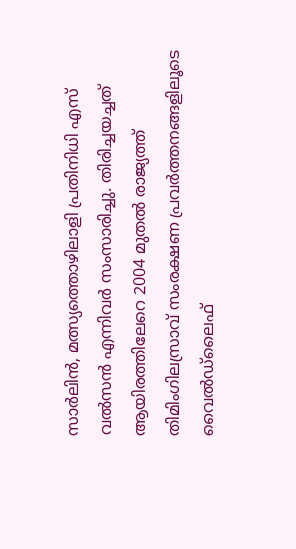സാർലിൻ, മത്സ്യത്തൊഴിലാളി പ്രതിനിധി എസ് വൽസൻ എന്നിവർ സംസാരിച്ചു. തിരിച്ചയച്ചത് ആയിരത്തിലേറെ 2004 മുതൽ രാജ്യത്ത് തിമിംഗിലസ്രാവ് സംരക്ഷണ പ്രവർത്തനങ്ങളിലൂടെ വൈൽഡ്ലൈഫ്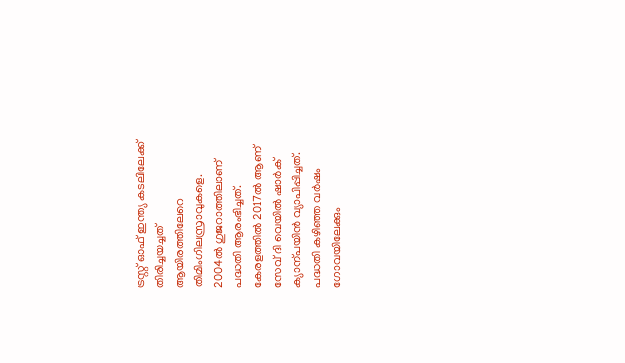ട്രസ്റ്റ് ഓഫ് ഇന്ത്യ കടലിലേക്ക് തിരിച്ചയച്ചത് ആയിരത്തിലേറെ തിമിംഗിലസ്രാവുകളെ. 2004ൽ ഗുജറാത്തിലാണ് പദ്ധതി ആരംഭിച്ചത്. കേരളത്തിൽ 2017ൽ ആണ് സേവ് ദി വെയിൽ ഷാർക് ക്യാന്പയിൻ വ്യാപിപ്പിച്ചത്. പദ്ധതി കഴിഞ്ഞ വർഷം ഗോവയിലേക്കും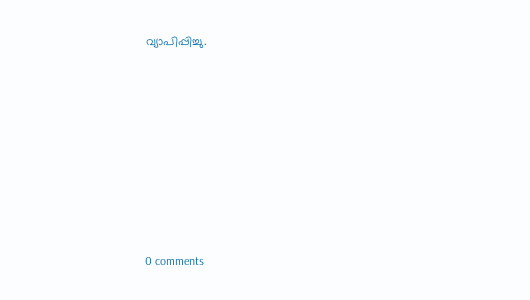വ്യാപിപ്പിച്ചു.










0 comments